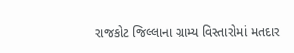રાજકોટ જિલ્લાના ગ્રામ્ય વિસ્તારોમાં મતદાર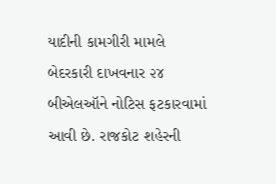યાદીની કામગીરી મામલે બેદરકારી દાખવનાર ૨૪ બીએલઑને નોટિસ ફટકારવામાં આવી છે. રાજકોટ શહેરની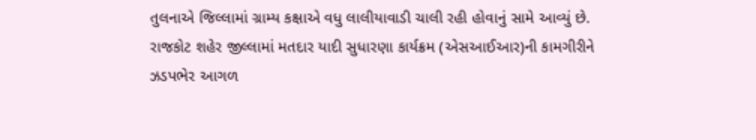તુલનાએ જિલ્લામાં ગ્રામ્ય કક્ષાએ વધુ લાલીયાવાડી ચાલી રહી હોવાનું સામે આવ્યું છે.
રાજકોટ શહેર જીલ્લામાં મતદાર યાદી સુધારણા કાર્યક્રમ (એસઆઈઆર)ની કામગીરીને ઝડપભેર આગળ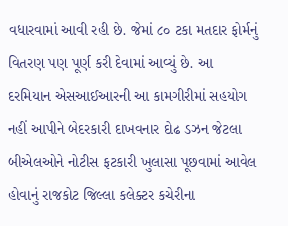વધારવામાં આવી રહી છે. જેમાં ૮૦ ટકા મતદાર ફોર્મનું વિતરણ પણ પૂર્ણ કરી દેવામાં આવ્યું છે. આ દરમિયાન એસઆઈઆરની આ કામગીરીમાં સહયોગ નહીં આપીને બેદરકારી દાખવનાર દોઢ ડઝન જેટલા બીએલઓને નોટીસ ફટકારી ખુલાસા પૂછવામાં આવેલ હોવાનું રાજકોટ જિલ્લા કલેક્ટર કચેરીના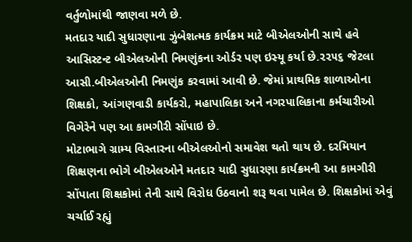વર્તુળોમાંથી જાણવા મળે છે.
મતદાર યાદી સુધારણાના ઝુંબેશત્મક કાર્યક્રમ માટે બીએલઓની સાથે હવે આસિસ્ટન્ટ બીએલઓની નિમણુંકના ઓર્ડર પણ ઇસ્યૂ કર્યા છે.૨૨૫૬ જેટલા આસી.બીએલઓની નિમણુંક કરવામાં આવી છે. જેમાં પ્રાથમિક શાળાઓના શિક્ષકો, આંગણવાડી કાર્યકરો, મહાપાલિકા અને નગરપાલિકાના કર્મચારીઓ વિગેરેને પણ આ કામગીરી સોંપાઇ છે.
મોટાભાગે ગ્રામ્ય વિસ્તારના બીએલઓનો સમાવેશ થતો થાય છે. દરમિયાન શિક્ષણના ભોગે બીએલઓને મતદાર યાદી સુધારણા કાર્યક્રમની આ કામગીરી સોંપાતા શિક્ષકોમાં તેની સાથે વિરોધ ઉઠવાનો શરૂ થવા પામેલ છે. શિક્ષકોમાં એવું ચર્ચાઈ રહ્યું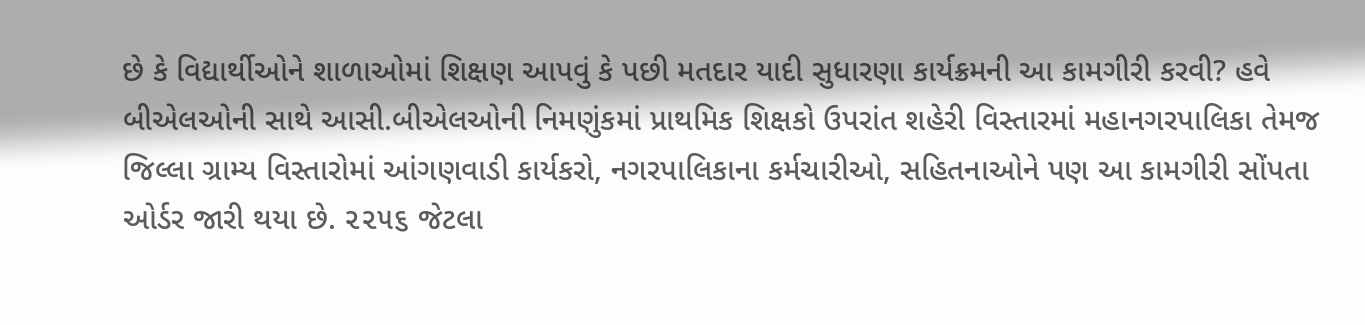છે કે વિદ્યાર્થીઓને શાળાઓમાં શિક્ષણ આપવું કે પછી મતદાર યાદી સુધારણા કાર્યક્રમની આ કામગીરી કરવી? હવે બીએલઓની સાથે આસી.બીએલઓની નિમણુંકમાં પ્રાથમિક શિક્ષકો ઉપરાંત શહેરી વિસ્તારમાં મહાનગરપાલિકા તેમજ જિલ્લા ગ્રામ્ય વિસ્તારોમાં આંગણવાડી કાર્યકરો, નગરપાલિકાના કર્મચારીઓ, સહિતનાઓને પણ આ કામગીરી સોંપતા ઓર્ડર જારી થયા છે. ૨૨૫૬ જેટલા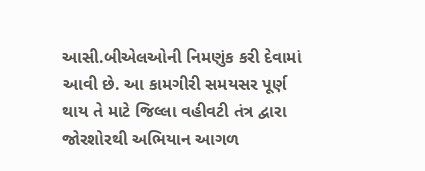આસી.બીએલઓની નિમણુંક કરી દેવામાં આવી છે. આ કામગીરી સમયસર પૂર્ણ થાય તે માટે જિલ્લા વહીવટી તંત્ર દ્વારા જોરશોરથી અભિયાન આગળ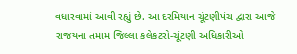વધારવામાં આવી રહ્યું છે. આ દરમિયાન ચૂંટણીપંચ દ્વારા આજે રાજયના તમામ જિલ્લા કલેકટરો-ચૂંટણી અધિકારીઓ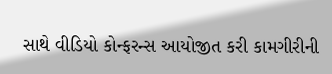સાથે વીડિયો કોન્ફરન્સ આયોજીત કરી કામગીરીની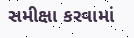સમીક્ષા કરવામાં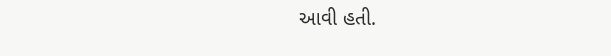આવી હતી.